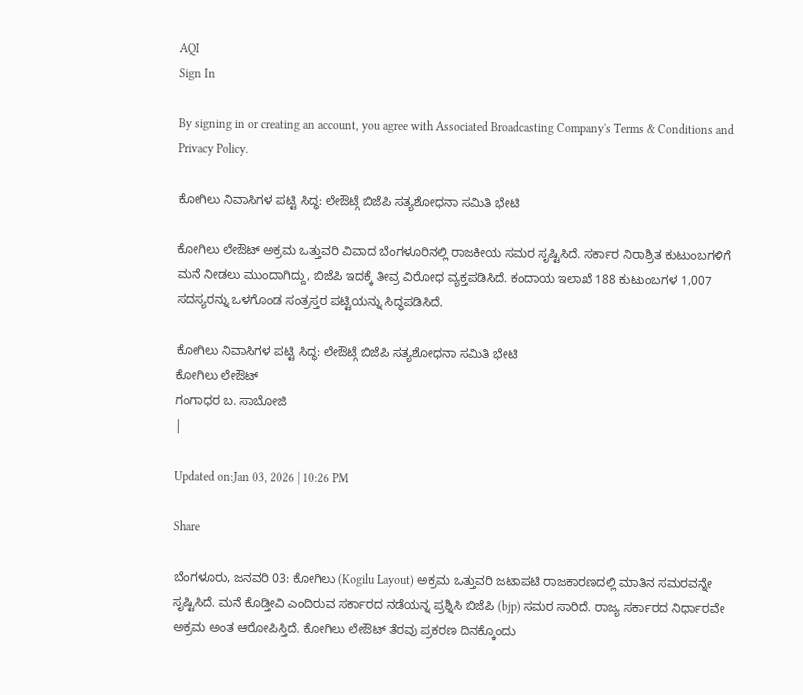AQI
Sign In

By signing in or creating an account, you agree with Associated Broadcasting Company's Terms & Conditions and Privacy Policy.

ಕೋಗಿಲು ನಿವಾಸಿಗಳ ಪಟ್ಟಿ ಸಿದ್ಧ: ಲೇಔಟ್ಗೆ ಬಿಜೆಪಿ ಸತ್ಯಶೋಧನಾ ಸಮಿತಿ ಭೇಟಿ

ಕೋಗಿಲು ಲೇಔಟ್ ಅಕ್ರಮ ಒತ್ತುವರಿ ವಿವಾದ ಬೆಂಗಳೂರಿನಲ್ಲಿ ರಾಜಕೀಯ ಸಮರ ಸೃಷ್ಟಿಸಿದೆ. ಸರ್ಕಾರ ನಿರಾಶ್ರಿತ ಕುಟುಂಬಗಳಿಗೆ ಮನೆ ನೀಡಲು ಮುಂದಾಗಿದ್ದು, ಬಿಜೆಪಿ ಇದಕ್ಕೆ ತೀವ್ರ ವಿರೋಧ ವ್ಯಕ್ತಪಡಿಸಿದೆ. ಕಂದಾಯ ಇಲಾಖೆ 188 ಕುಟುಂಬಗಳ 1,007 ಸದಸ್ಯರನ್ನು ಒಳಗೊಂಡ ಸಂತ್ರಸ್ತರ ಪಟ್ಟಿಯನ್ನು ಸಿದ್ಧಪಡಿಸಿದೆ.

ಕೋಗಿಲು ನಿವಾಸಿಗಳ ಪಟ್ಟಿ ಸಿದ್ಧ: ಲೇಔಟ್ಗೆ ಬಿಜೆಪಿ ಸತ್ಯಶೋಧನಾ ಸಮಿತಿ ಭೇಟಿ
ಕೋಗಿಲು ಲೇಔಟ್
ಗಂಗಾಧರ ಬ. ಸಾಬೋಜಿ
|

Updated on:Jan 03, 2026 | 10:26 PM

Share

ಬೆಂಗಳೂರು, ಜನವರಿ 03: ಕೋಗಿಲು (Kogilu Layout) ಅಕ್ರಮ ಒತ್ತುವರಿ ಜಟಾಪಟಿ ರಾಜಕಾರಣದಲ್ಲಿ ಮಾತಿನ ಸಮರವನ್ನೇ ಸೃಷ್ಟಿಸಿದೆ. ಮನೆ ಕೊಡ್ತೀವಿ ಎಂದಿರುವ ಸರ್ಕಾರದ ನಡೆಯನ್ನ ಪ್ರಶ್ನಿಸಿ ಬಿಜೆಪಿ (bjp) ಸಮರ ಸಾರಿದೆ. ರಾಜ್ಯ ಸರ್ಕಾರದ ನಿರ್ಧಾರವೇ ಅಕ್ರಮ ಅಂತ ಆರೋಪಿಸ್ತಿದೆ. ಕೋಗಿಲು ಲೇಔಟ್‌ ತೆರವು ಪ್ರಕರಣ ದಿನಕ್ಕೊಂದು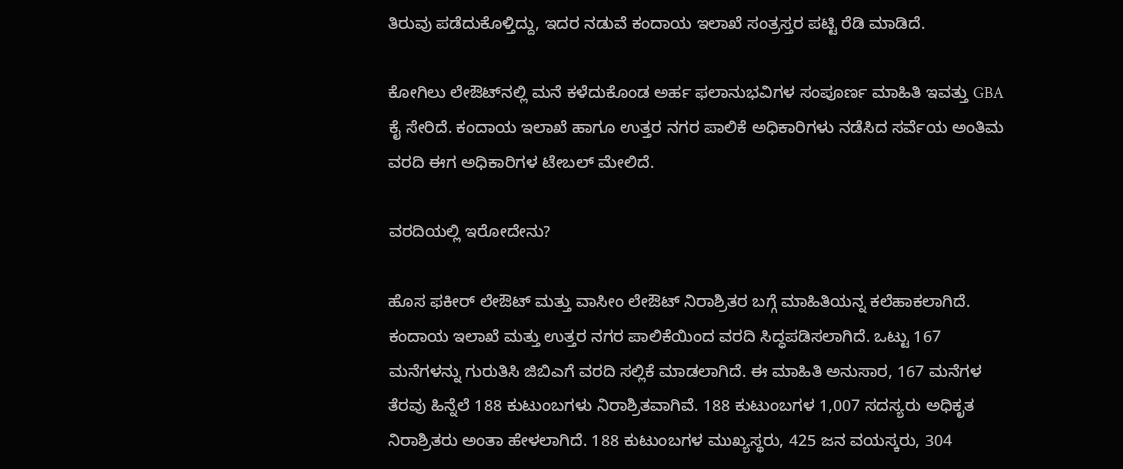ತಿರುವು ಪಡೆದುಕೊಳ್ತಿದ್ದು, ಇದರ ನಡುವೆ ಕಂದಾಯ ಇಲಾಖೆ ಸಂತ್ರಸ್ತರ ಪಟ್ಟಿ ರೆಡಿ ಮಾಡಿದೆ.

ಕೋಗಿಲು ಲೇಔಟ್‌ನಲ್ಲಿ ಮನೆ ಕಳೆದುಕೊಂಡ ಅರ್ಹ ಫಲಾನುಭವಿಗಳ ಸಂಪೂರ್ಣ ಮಾಹಿತಿ ಇವತ್ತು GBA ಕೈ ಸೇರಿದೆ. ಕಂದಾಯ ಇಲಾಖೆ ಹಾಗೂ ಉತ್ತರ ನಗರ ಪಾಲಿಕೆ ಅಧಿಕಾರಿಗಳು ನಡೆಸಿದ ಸರ್ವೆಯ ಅಂತಿಮ ವರದಿ ಈಗ ಅಧಿಕಾರಿಗಳ ಟೇಬಲ್ ಮೇಲಿದೆ.

ವರದಿಯಲ್ಲಿ ಇರೋದೇನು?

ಹೊಸ ಫಕೀರ್ ಲೇಔಟ್ ಮತ್ತು ವಾಸೀಂ ಲೇಔಟ್ ನಿರಾಶ್ರಿತರ ಬಗ್ಗೆ ಮಾಹಿತಿಯನ್ನ ಕಲೆಹಾಕಲಾಗಿದೆ. ಕಂದಾಯ ಇಲಾಖೆ ಮತ್ತು ಉತ್ತರ ನಗರ ಪಾಲಿಕೆಯಿಂದ ವರದಿ ಸಿದ್ಧಪಡಿಸಲಾಗಿದೆ. ಒಟ್ಟು 167 ಮನೆಗಳನ್ನು ಗುರುತಿಸಿ ಜಿಬಿಎಗೆ ವರದಿ ಸಲ್ಲಿಕೆ ಮಾಡಲಾಗಿದೆ. ಈ ಮಾಹಿತಿ ಅನುಸಾರ, 167 ಮನೆಗಳ ತೆರವು ಹಿನ್ನೆಲೆ 188 ಕುಟುಂಬಗಳು ನಿರಾಶ್ರಿತವಾಗಿವೆ. 188 ಕುಟುಂಬಗಳ 1,007 ಸದಸ್ಯರು ಅಧಿಕೃತ ನಿರಾಶ್ರಿತರು ಅಂತಾ ಹೇಳಲಾಗಿದೆ. 188 ಕುಟುಂಬಗಳ ಮುಖ್ಯಸ್ಥರು, 425 ಜನ ವಯಸ್ಕರು, 304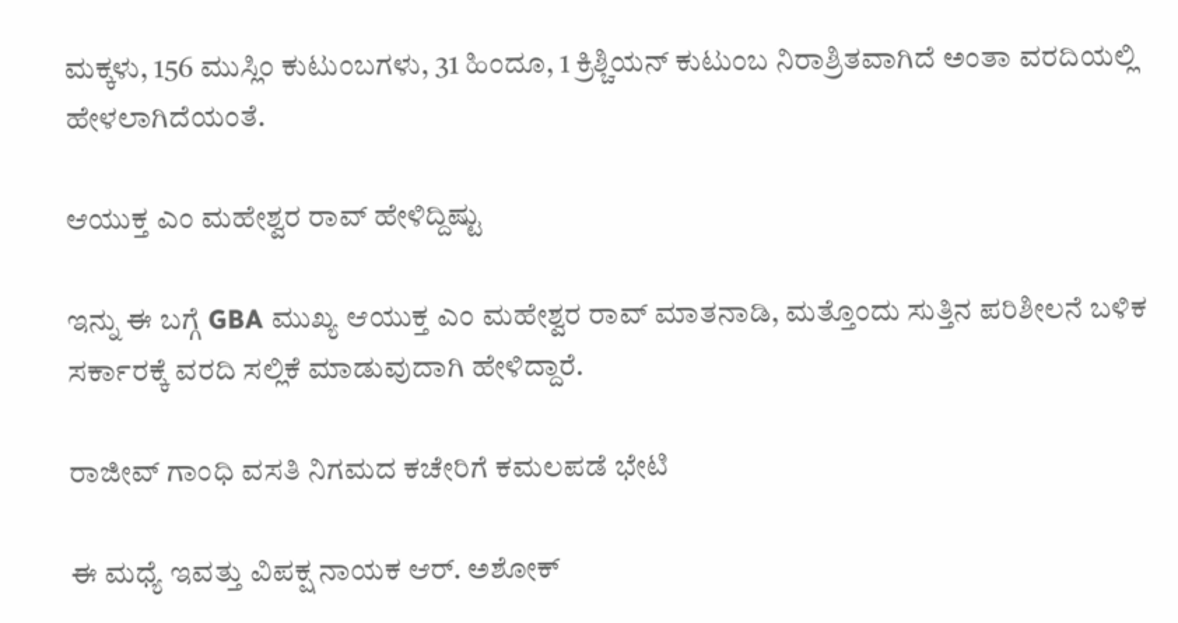ಮಕ್ಕಳು, 156 ಮುಸ್ಲಿಂ ಕುಟುಂಬಗಳು, 31 ಹಿಂದೂ, 1 ಕ್ರಿಶ್ಚಿಯನ್ ಕುಟುಂಬ ನಿರಾಶ್ರಿತವಾಗಿದೆ ಅಂತಾ ವರದಿಯಲ್ಲಿ ಹೇಳಲಾಗಿದೆಯಂತೆ.

ಆಯುಕ್ತ ಎಂ ಮಹೇಶ್ವರ ರಾವ್ ಹೇಳಿದ್ದಿಷ್ಟು

ಇನ್ನು ಈ ಬಗ್ಗೆ GBA ಮುಖ್ಯ ಆಯುಕ್ತ ಎಂ ಮಹೇಶ್ವರ ರಾವ್ ಮಾತನಾಡಿ, ಮತ್ತೊಂದು ಸುತ್ತಿನ ಪರಿಶೀಲನೆ ಬಳಿಕ ಸರ್ಕಾರಕ್ಕೆ ವರದಿ ಸಲ್ಲಿಕೆ ಮಾಡುವುದಾಗಿ ಹೇಳಿದ್ದಾರೆ.

ರಾಜೀವ್ ಗಾಂಧಿ ವಸತಿ ನಿಗಮದ ಕಚೇರಿಗೆ ಕಮಲಪಡೆ ಭೇಟಿ

ಈ ಮಧ್ಯೆ ಇವತ್ತು ವಿಪಕ್ಷ ನಾಯಕ ಆರ್. ಅಶೋಕ್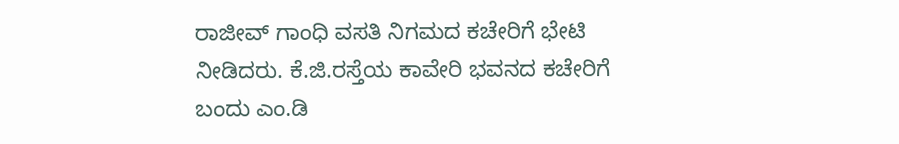ರಾಜೀವ್ ಗಾಂಧಿ ವಸತಿ ‌ನಿಗಮದ ಕಚೇರಿಗೆ ಭೇಟಿ ನೀಡಿದರು. ಕೆ.ಜಿ.ರಸ್ತೆಯ ಕಾವೇರಿ ಭವನದ ಕಚೇರಿಗೆ ಬಂದು ಎಂ.ಡಿ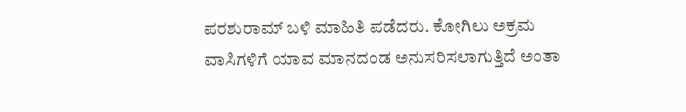ಪರಶುರಾಮ್ ಬಳಿ ಮಾಹಿತಿ ಪಡೆದರು. ಕೋಗಿಲು ಅಕ್ರಮ ವಾಸಿಗಳಿಗೆ ಯಾವ ಮಾನದಂಡ ಅನುಸರಿಸಲಾಗುತ್ತಿದೆ ಅಂತಾ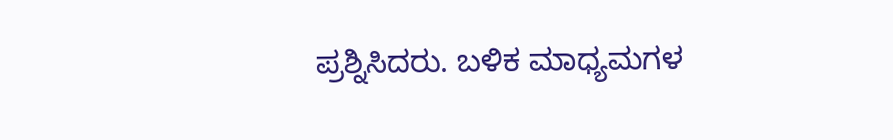ಪ್ರಶ್ನಿಸಿದರು. ಬಳಿಕ ಮಾಧ್ಯಮಗಳ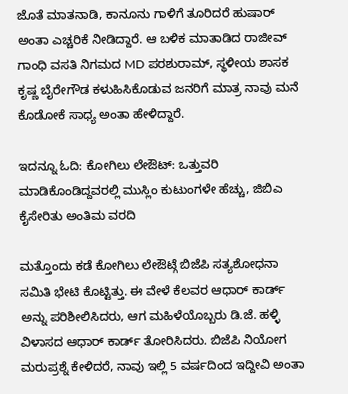ಜೊತೆ ಮಾತನಾಡಿ, ಕಾನೂನು ಗಾಳಿಗೆ ತೂರಿದರೆ ಹುಷಾರ್ ಅಂತಾ ಎಚ್ಚರಿಕೆ ನೀಡಿದ್ದಾರೆ. ಆ ಬಳಿಕ ಮಾತಾಡಿದ ರಾಜೀವ್ ಗಾಂಧಿ ವಸತಿ ನಿಗಮದ MD ಪರಶುರಾಮ್, ಸ್ಥಳೀಯ ಶಾಸಕ ಕೃಷ್ಣ ಬೈರೇಗೌಡ ಕಳುಹಿಸಿಕೊಡುವ ಜನರಿಗೆ ಮಾತ್ರ ನಾವು ಮನೆ ಕೊಡೋಕೆ ಸಾಧ್ಯ ಅಂತಾ ಹೇಳಿದ್ದಾರೆ.

ಇದನ್ನೂ ಓದಿ: ಕೋಗಿಲು ಲೇಔಟ್: ಒತ್ತುವರಿ ಮಾಡಿಕೊಂಡಿದ್ದವರಲ್ಲಿ ಮುಸ್ಲಿಂ ಕುಟುಂಗಳೇ ಹೆಚ್ಚು, ಜಿಬಿಎ ಕೈಸೇರಿತು ಅಂತಿಮ ವರದಿ

ಮತ್ತೊಂದು ಕಡೆ ಕೋಗಿಲು ಲೇಔಟ್ಗೆ ಬಿಜೆಪಿ ಸತ್ಯಶೋಧನಾ ಸಮಿತಿ ಭೇಟಿ ಕೊಟ್ಟಿತ್ತು. ಈ ವೇಳೆ ಕೆಲವರ ಆಧಾರ್ ಕಾರ್ಡ್ ಅನ್ನು ಪರಿಶೀಲಿಸಿದರು, ಆಗ ಮಹಿಳೆಯೊಬ್ಬರು ಡಿ.ಜೆ‌. ಹಳ್ಳಿ ವಿಳಾಸದ ಆಧಾರ್ ಕಾರ್ಡ್ ತೋರಿಸಿದರು. ಬಿಜೆಪಿ ನಿಯೋಗ ಮರುಪ್ರಶ್ನೆ ಕೇಳಿದರೆ, ನಾವು ಇಲ್ಲಿ 5 ವರ್ಷದಿಂದ ಇದ್ದೀವಿ ಅಂತಾ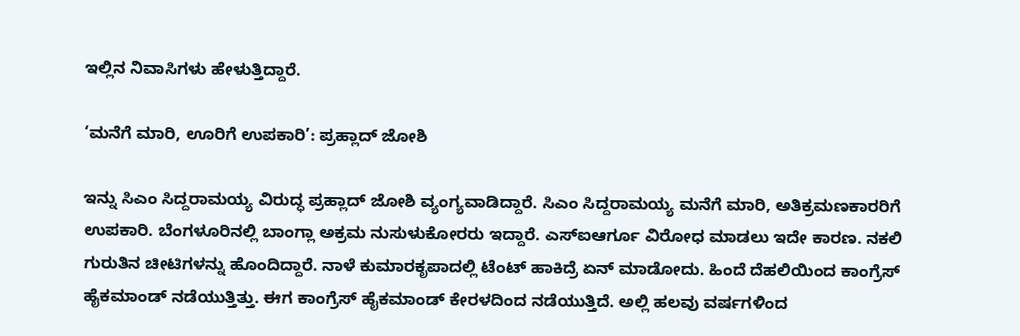ಇಲ್ಲಿನ ನಿವಾಸಿಗಳು ಹೇಳುತ್ತಿದ್ದಾರೆ.

‘ಮನೆಗೆ ಮಾರಿ, ಊರಿಗೆ ಉಪಕಾರಿ’: ಪ್ರಹ್ಲಾದ್ ಜೋಶಿ

ಇನ್ನು ಸಿಎಂ ಸಿದ್ದರಾಮಯ್ಯ ವಿರುದ್ಧ ಪ್ರಹ್ಲಾದ್ ಜೋಶಿ ವ್ಯಂಗ್ಯವಾಡಿದ್ದಾರೆ. ಸಿಎಂ ಸಿದ್ದರಾಮಯ್ಯ ಮನೆಗೆ ಮಾರಿ, ಅತಿಕ್ರಮಣಕಾರರಿಗೆ ಉಪಕಾರಿ. ಬೆಂಗಳೂರಿನಲ್ಲಿ ಬಾಂಗ್ಲಾ ಅಕ್ರಮ ನುಸುಳುಕೋರರು ಇದ್ದಾರೆ. ಎಸ್ಐಆರ್ಗೂ ವಿರೋಧ ಮಾಡಲು ಇದೇ ಕಾರಣ. ನಕಲಿ ಗುರುತಿನ ಚೀಟಿಗಳನ್ನು ಹೊಂದಿದ್ದಾರೆ. ನಾಳೆ ಕುಮಾರಕೃಪಾದಲ್ಲಿ ಟೆಂಟ್ ಹಾಕಿದ್ರೆ ಏನ್ ಮಾಡೋದು. ಹಿಂದೆ ದೆಹಲಿಯಿಂದ ಕಾಂಗ್ರೆಸ್ ಹೈಕಮಾಂಡ್ ನಡೆಯುತ್ತಿತ್ತು. ಈಗ ಕಾಂಗ್ರೆಸ್ ಹೈಕಮಾಂಡ್ ಕೇರಳದಿಂದ ನಡೆಯುತ್ತಿದೆ. ಅಲ್ಲಿ ಹಲವು ವರ್ಷಗಳಿಂದ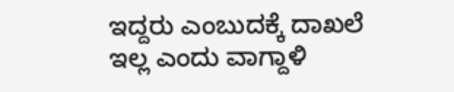ಇದ್ದರು ಎಂಬುದಕ್ಕೆ ದಾಖಲೆ ಇಲ್ಲ ಎಂದು ವಾಗ್ದಾಳಿ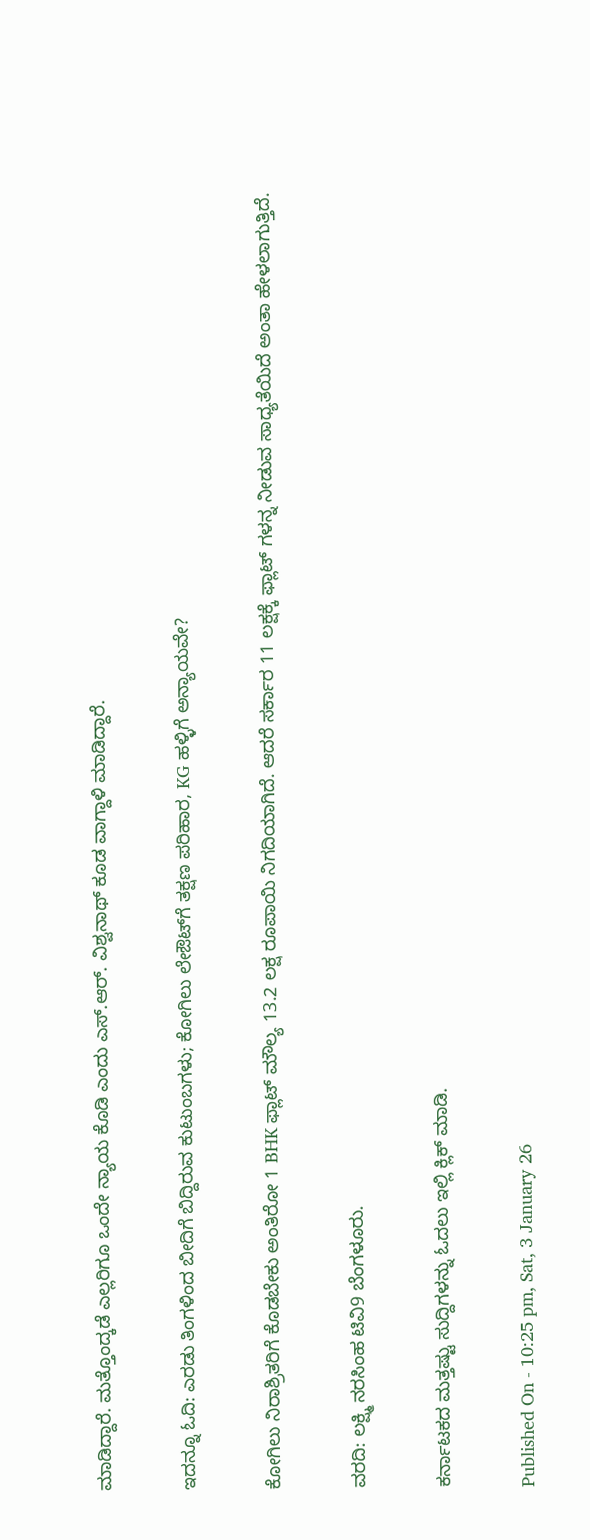ಮಾಡಿದ್ದಾರೆ. ಮತ್ತೊಂದ್ಕಡೆ ಎಲ್ಲರಿಗೂ ಒಂದೇ ನ್ಯಾಯ ಕೊಡಿ ಎಂದು ಎಸ್.ಆರ್. ವಿಶ್ವನಾಥ್ ಕೂಡ ವಾಗ್ದಾಳಿ ಮಾಡಿದ್ದಾರೆ.

ಇದನ್ನೂ ಓದಿ: ಎರಡು ತಿಂಗಳಿಂದ ಬೀದಿಗೆ ಬಿದ್ದಿರುವ ಕುಟುಂಬಗಳು; ಕೋಗಿಲು ಲೇಔಟ್‌ಗೆ ತಕ್ಷಣ ಪರಿಹಾರ, KG ಹಳ್ಳಿಗೆ ಅನ್ಯಾಯವೇ?

ಕೋಗಿಲು ನಿರಾಶ್ರಿತರಿಗೆ ಕೊಡಬೇಕು ಅಂತಿರೋ 1 BHK ಫ್ಲಾಟ್ ಮೌಲ್ಯ 13.2 ಲಕ್ಷ ರೂಪಾಯಿ ನಿಗದಿಯಾಗಿದೆ. ಆದರೆ ಸರ್ಕಾರ 11 ಲಕ್ಷಕ್ಕೆ ಫ್ಲಾಟ್ ಗಳನ್ನ ನೀಡುವ ಸಾಧ್ಯತೆಯಿದೆ ಅಂತಾ ಹೇಳಲಾಗುತ್ತಿದೆ.

ವರದಿ: ಲಕ್ಷ್ಮಿ ನರಸಿಂಹ ಟಿವಿ9 ಬೆಂಗಳೂರು.

ಕರ್ನಾಟಕದ ಮತ್ತಷ್ಟು ಸುದ್ದಿಗಳನ್ನು ಓದಲು ಇಲ್ಲಿ ಕ್ಲಿಕ್ ಮಾಡಿ.

Published On - 10:25 pm, Sat, 3 January 26